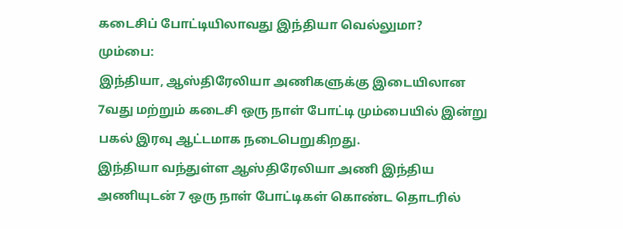கடைசிப் போட்டியிலாவது இந்தியா வெல்லுமா?
மும்பை:
இந்தியா, ஆஸ்திரேலியா அணிகளுக்கு இடையிலான 7வது மற்றும் கடைசி ஒரு நாள் போட்டி மும்பையில் இன்று பகல் இரவு ஆட்டமாக நடைபெறுகிறது.
இந்தியா வந்துள்ள ஆஸ்திரேலியா அணி இந்திய அணியுடன் 7 ஒரு நாள் போட்டிகள் கொண்ட தொடரில்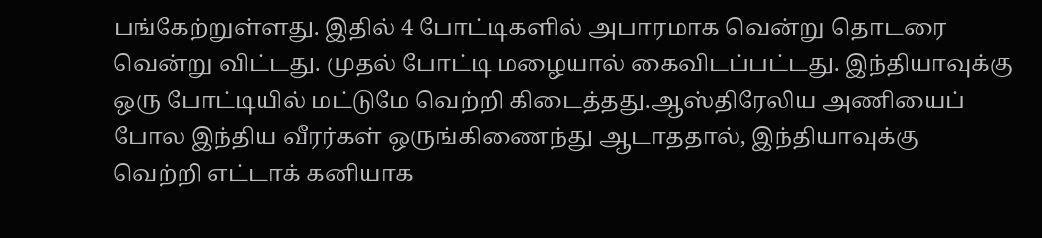பங்கேற்றுள்ளது. இதில் 4 போட்டிகளில் அபாரமாக வென்று தொடரை வென்று விட்டது. முதல் போட்டி மழையால் கைவிடப்பட்டது. இந்தியாவுக்கு ஒரு போட்டியில் மட்டுமே வெற்றி கிடைத்தது.ஆஸ்திரேலிய அணியைப் போல இந்திய வீரர்கள் ஒருங்கிணைந்து ஆடாததால், இந்தியாவுக்கு வெற்றி எட்டாக் கனியாக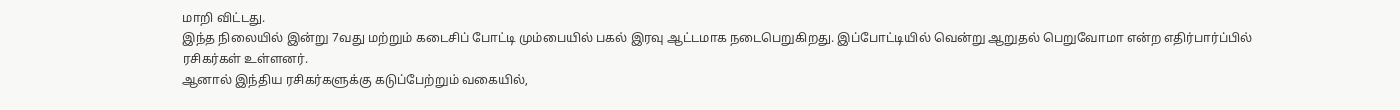மாறி விட்டது.
இந்த நிலையில் இன்று 7வது மற்றும் கடைசிப் போட்டி மும்பையில் பகல் இரவு ஆட்டமாக நடைபெறுகிறது. இப்போட்டியில் வென்று ஆறுதல் பெறுவோமா என்ற எதிர்பார்ப்பில் ரசிகர்கள் உள்ளனர்.
ஆனால் இந்திய ரசிகர்களுக்கு கடுப்பேற்றும் வகையில்,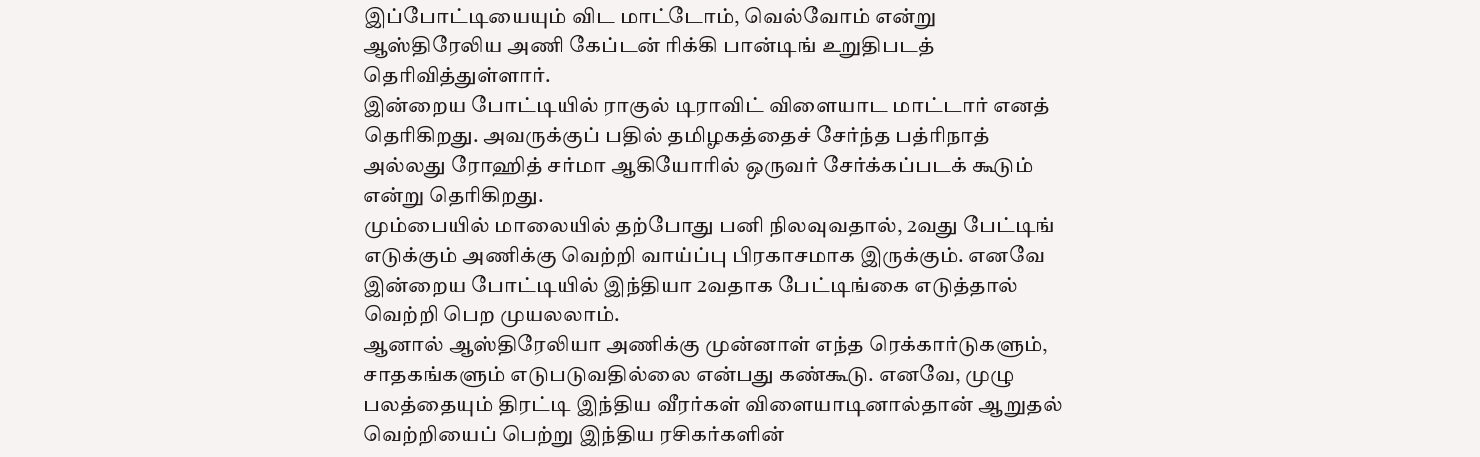இப்போட்டியையும் விட மாட்டோம், வெல்வோம் என்று ஆஸ்திரேலிய அணி கேப்டன் ரிக்கி பான்டிங் உறுதிபடத் தெரிவித்துள்ளார்.
இன்றைய போட்டியில் ராகுல் டிராவிட் விளையாட மாட்டார் எனத் தெரிகிறது. அவருக்குப் பதில் தமிழகத்தைச் சேர்ந்த பத்ரிநாத் அல்லது ரோஹித் சர்மா ஆகியோரில் ஒருவர் சேர்க்கப்படக் கூடும் என்று தெரிகிறது.
மும்பையில் மாலையில் தற்போது பனி நிலவுவதால், 2வது பேட்டிங் எடுக்கும் அணிக்கு வெற்றி வாய்ப்பு பிரகாசமாக இருக்கும். எனவே இன்றைய போட்டியில் இந்தியா 2வதாக பேட்டிங்கை எடுத்தால் வெற்றி பெற முயலலாம்.
ஆனால் ஆஸ்திரேலியா அணிக்கு முன்னாள் எந்த ரெக்கார்டுகளும், சாதகங்களும் எடுபடுவதில்லை என்பது கண்கூடு. எனவே, முழு பலத்தையும் திரட்டி இந்திய வீரர்கள் விளையாடினால்தான் ஆறுதல் வெற்றியைப் பெற்று இந்திய ரசிகர்களின்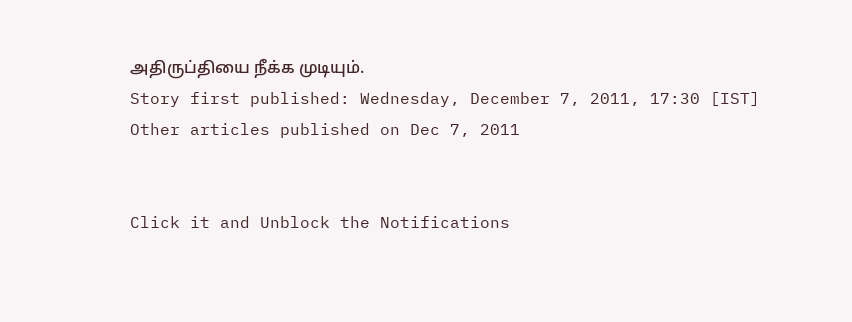அதிருப்தியை நீக்க முடியும்.
Story first published: Wednesday, December 7, 2011, 17:30 [IST]
Other articles published on Dec 7, 2011


Click it and Unblock the Notifications